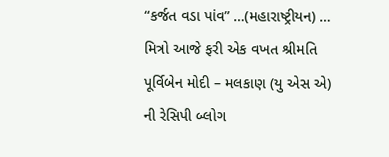“કર્જત વડા પાંવ” …(મહારાષ્ટ્રીયન) …
મિત્રો આજે ફરી એક વખત શ્રીમતિ પૂર્વિબેન મોદી – મલકાણ (યુ એસ એ) ની રેસિપી બ્લોગ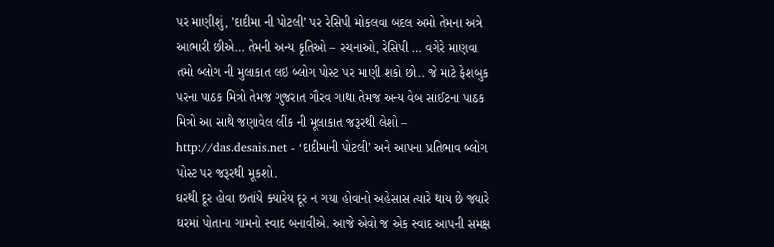પર માણીશું, ’દાદીમા ની પોટલી’ પર રેસિપી મોકલવા બદલ અમો તેમના અત્રે આભારી છીએ… તેમની અન્ય કૃતિઓ – રચનાઓ, રેસિપી … વગેરે માણવા તમો બ્લોગ ની મુલાકાત લઇ બ્લોગ પોસ્ટ પર માણી શકો છો.. જે માટે ફેશબુક પરના પાઠક મિત્રો તેમજ ગુજરાત ગૌરવ ગાથા તેમજ અન્ય વેબ સાઈટના પાઠક મિત્રો આ સાથે જણાવેલ લીંક ની મૂલાકાત જરૂરથી લેશો – http://das.desais.net - ‘દાદીમાની પોટલી’ અને આપના પ્રતિભાવ બ્લોગ પોસ્ટ પર જરૂરથી મૂકશો.
ઘરથી દૂર હોવા છતાંયે ક્યારેય દૂર ન ગયા હોવાનો અહેસાસ ત્યારે થાય છે જ્યારે ઘરમાં પોતાના ગામનો સ્વાદ બનાવીએ. આજે એવો જ એક સ્વાદ આપની સમક્ષ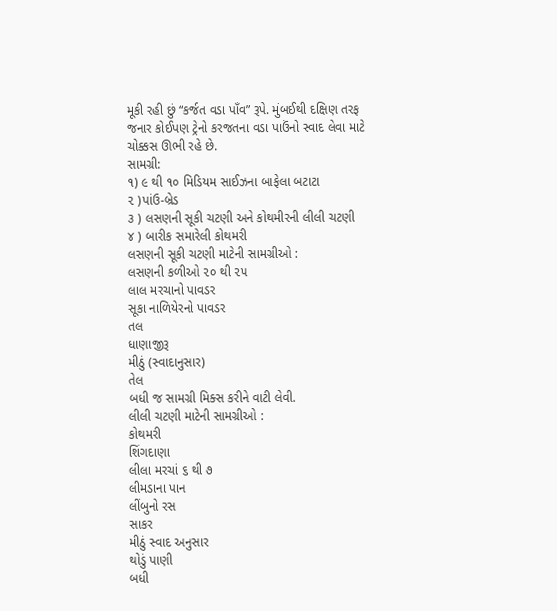મૂકી રહી છું “કર્જત વડા પાઁવ” રૂપે. મુંબઈથી દક્ષિણ તરફ જનાર કોઈપણ ટ્રેનો કરજતના વડા પાઉંનો સ્વાદ લેવા માટે ચોક્કસ ઊભી રહે છે.
સામગ્રી:
૧) ૯ થી ૧૦ મિડિયમ સાઈઝના બાફેલા બટાટા
૨ )પાંઉ-બ્રેડ
૩ ) લસણની સૂકી ચટણી અને કોથમીરની લીલી ચટણી
૪ ) બારીક સમારેલી કોથમરી
લસણની સૂકી ચટણી માટેની સામગ્રીઓ :
લસણની કળીઓ ૨૦ થી ૨૫
લાલ મરચાનો પાવડર
સૂકા નાળિયેરનો પાવડર
તલ
ધાણાજીરૂ
મીઠું (સ્વાદાનુસાર)
તેલ
બધી જ સામગ્રી મિક્સ કરીને વાટી લેવી.
લીલી ચટણી માટેની સામગ્રીઓ :
કોથમરી
શિંગદાણા
લીલા મરચાં ૬ થી ૭
લીમડાના પાન
લીંબુનો રસ
સાકર
મીઠું સ્વાદ અનુસાર
થોડું પાણી
બધી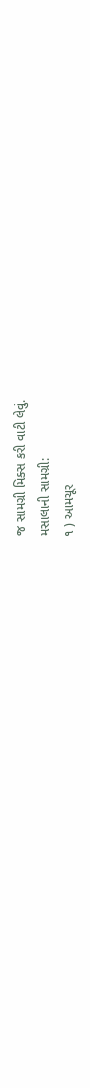જ સામગ્રી મિક્સ કરી વાટી લેવું.
મસાલાની સામગ્રી:
૧ ) આમચૂર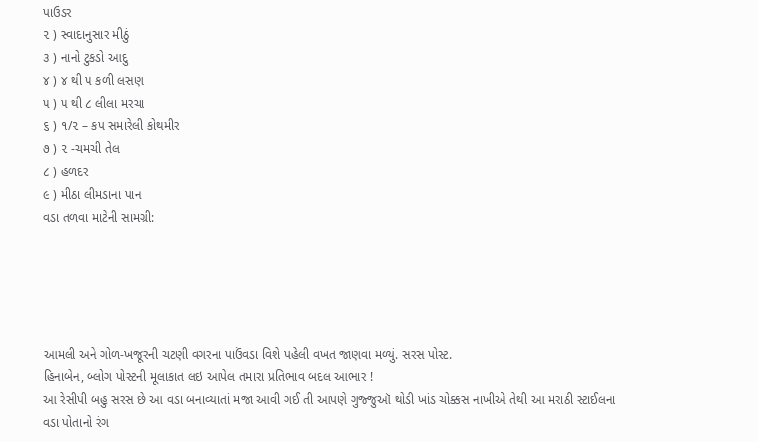પાઉડર
૨ ) સ્વાદાનુસાર મીઠું
૩ ) નાનો ટુકડો આદુ
૪ ) ૪ થી ૫ કળી લસણ
૫ ) ૫ થી ૮ લીલા મરચા
૬ ) ૧/૨ – કપ સમારેલી કોથમીર
૭ ) ૨ -ચમચી તેલ
૮ ) હળદર
૯ ) મીઠા લીમડાના પાન
વડા તળવા માટેની સામગ્રી:





આમલી અને ગોળ-ખજૂરની ચટણી વગરના પાઉંવડા વિશે પહેલી વખત જાણવા મળ્યું. સરસ પોસ્ટ.
હિનાબેન, બ્લોગ પોસ્ટની મૂલાકાત લઇ આપેલ તમારા પ્રતિભાવ બદલ આભાર !
આ રેસીપી બહુ સરસ છે આ વડા બનાવ્યાતાં મજા આવી ગઈ તી આપણે ગુજ્જુઑ થોડી ખાંડ ચોક્કસ નાખીએ તેથી આ મરાઠી સ્ટાઈલના વડા પોતાનો રંગ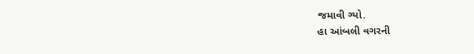જમાવી ગ્યો.
હા આંબલી વગરની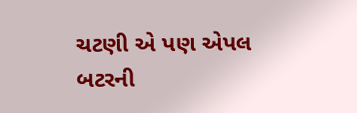ચટણી એ પણ એપલ બટરની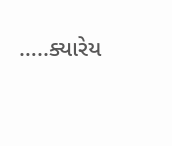…..ક્યારેય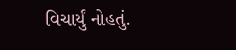વિચાર્યું નોહતું.